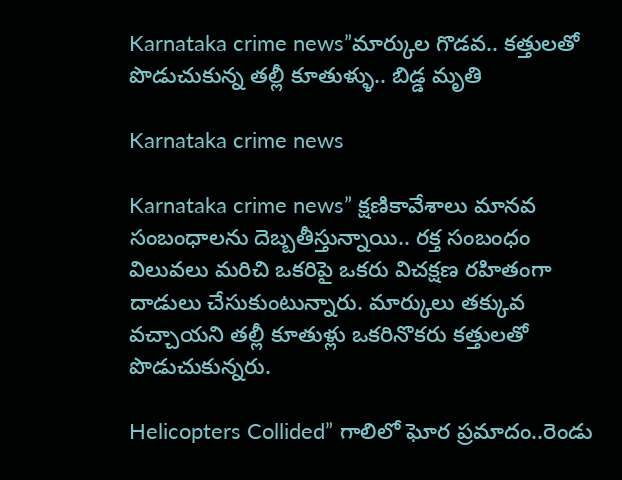Karnataka crime news”మార్కుల గొడ‌వ‌.. క‌త్తుల‌తో పొడుచుకున్న త‌ల్లీ కూతుళ్ళు.. బిడ్డ మృతి

Karnataka crime news

Karnataka crime news” క్ష‌ణికావేశాలు మాన‌వ సంబంధాల‌ను దెబ్బ‌తీస్తున్నాయి.. ర‌క్త సంబంధం విలువలు మ‌రిచి ఒక‌రిపై ఒక‌రు విచ‌క్ష‌ణ ర‌హితంగా దాడులు చేసుకుంటున్నారు. మార్కులు త‌క్కువ వ‌చ్చాయ‌ని త‌ల్లీ కూతుళ్లు ఒక‌రినొక‌రు క‌త్తుల‌తో పొడుచుకున్న‌రు.

Helicopters Collided” గాలిలో ఘోర ప్ర‌మాదం..రెండు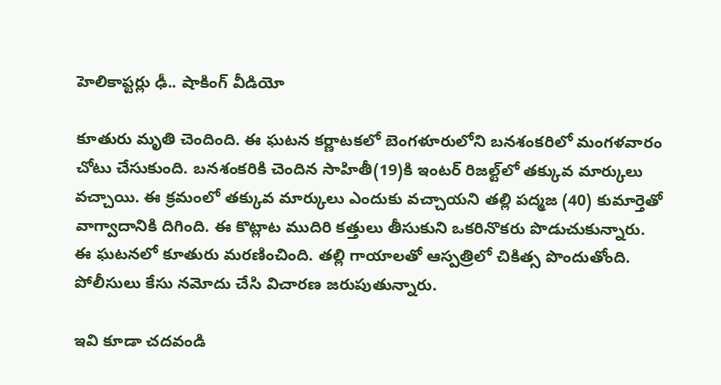హెలికాప్ట‌ర్లు ఢీ.. షాకింగ్ వీడియో

కూతురు మృతి చెందింది. ఈ ఘ‌ట‌న కర్ణాటకలో బెంగళూరులోని బనశంకరిలో మంగ‌ళ‌వారం చోటు చేసుకుంది. బ‌న‌శంక‌రికి చెందిన సాహితీ(19)కి ఇంటర్ రిజ‌ల్ట్‌లో తక్కువ మార్కులు వచ్చాయి. ఈ క్ర‌మంలో తక్కువ మార్కులు ఎందుకు వచ్చాయని తల్లి పద్మజ (40) కుమార్తెతో వాగ్వాదానికి దిగింది. ఈ కొట్లాట ముదిరి కత్తులు తీసుకుని ఒకరినొకరు పొడుచుకున్నారు. ఈ ఘటనలో కూతురు మరణించింది. తల్లి గాయాలతో ఆస్పత్రిలో చికిత్స పొందుతోంది. పోలీసులు కేసు నమోదు చేసి విచారణ జరుపుతున్నారు.

ఇవి కూడా చ‌ద‌వండి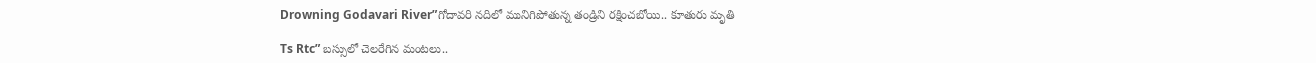Drowning Godavari River”గోదావరి నదిలో మునిగిపోతున్న తండ్రిని రక్షించబోయి.. కూతురు మృతి

Ts Rtc” బస్సులో చెలరేగిన మంటలు..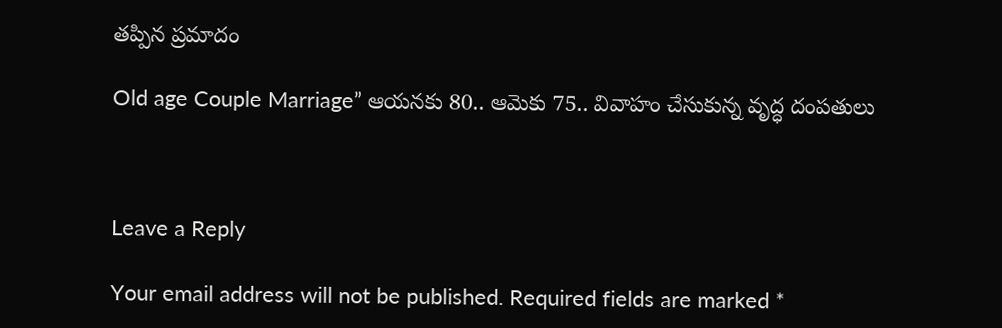తప్పిన ప్రమాదం

Old age Couple Marriage” ఆయనకు 80.. ఆమెకు 75.. వివాహం చేసుకున్న వృద్ధ దంపతులు



Leave a Reply

Your email address will not be published. Required fields are marked *